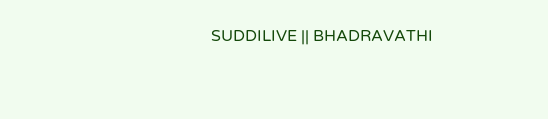SUDDILIVE || BHADRAVATHI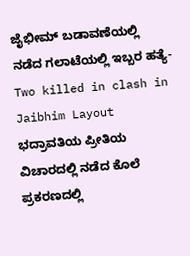ಜೈಭೀಮ್ ಬಡಾವಣೆಯಲ್ಲಿ ನಡೆದ ಗಲಾಟೆಯಲ್ಲಿ ಇಬ್ಬರ ಹತ್ಯೆ-Two killed in clash in Jaibhim Layout
ಭದ್ರಾವತಿಯ ಪ್ರೀತಿಯ ವಿಚಾರದಲ್ಲಿ ನಡೆದ ಕೊಲೆ ಪ್ರಕರಣದಲ್ಲಿ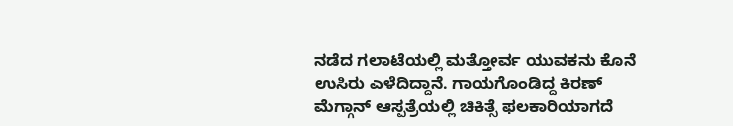ನಡೆದ ಗಲಾಟೆಯಲ್ಲಿ ಮತ್ತೋರ್ವ ಯುವಕನು ಕೊನೆ ಉಸಿರು ಎಳೆದಿದ್ದಾನೆ. ಗಾಯಗೊಂಡಿದ್ದ ಕಿರಣ್ ಮೆಗ್ಗಾನ್ ಆಸ್ಪತ್ರೆಯಲ್ಲಿ ಚಿಕಿತ್ಸೆ ಫಲಕಾರಿಯಾಗದೆ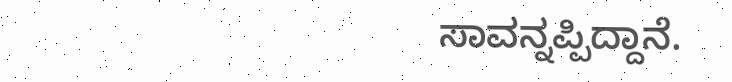ಸಾವನ್ನಪ್ಪಿದ್ದಾನೆ.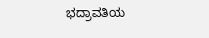ಭದ್ರಾವತಿಯ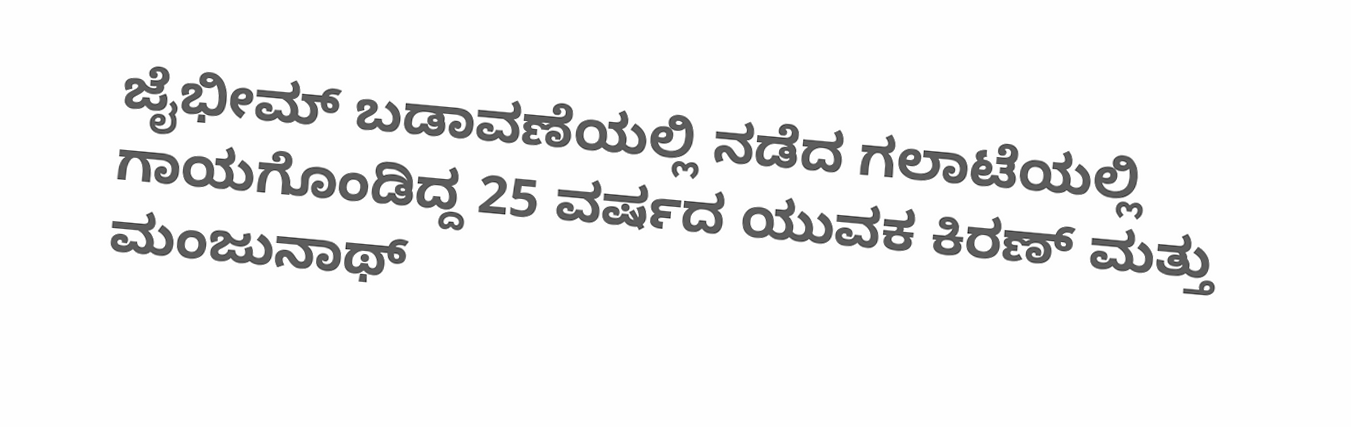ಜೈಭೀಮ್ ಬಡಾವಣೆಯಲ್ಲಿ ನಡೆದ ಗಲಾಟೆಯಲ್ಲಿ ಗಾಯಗೊಂಡಿದ್ದ 25 ವರ್ಷದ ಯುವಕ ಕಿರಣ್ ಮತ್ತು ಮಂಜುನಾಥ್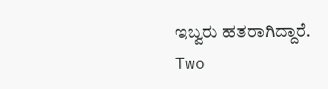ಇಬ್ವರು ಹತರಾಗಿದ್ದಾರೆ.
Two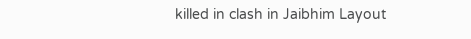killed in clash in Jaibhim Layout